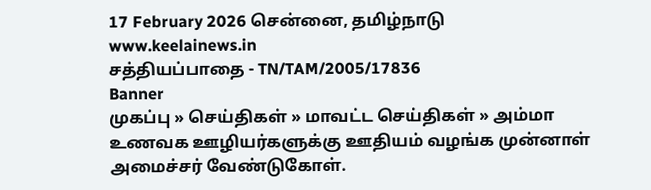17 February 2026 சென்னை, தமிழ்நாடு
www.keelainews.in
சத்தியப்பாதை - TN/TAM/2005/17836
Banner
முகப்பு » செய்திகள் » மாவட்ட செய்திகள் » அம்மா உணவக ஊழியர்களுக்கு ஊதியம் வழங்க முன்னாள் அமைச்சர் வேண்டுகோள்.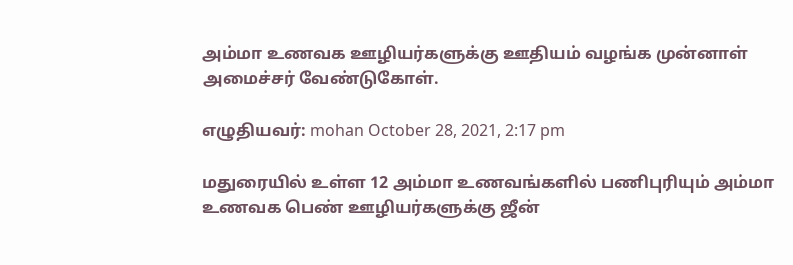அம்மா உணவக ஊழியர்களுக்கு ஊதியம் வழங்க முன்னாள் அமைச்சர் வேண்டுகோள்.

எழுதியவர்: mohan October 28, 2021, 2:17 pm

மதுரையில் உள்ள 12 அம்மா உணவங்களில் பணிபுரியும் அம்மா உணவக பெண் ஊழியர்களுக்கு ஜீன்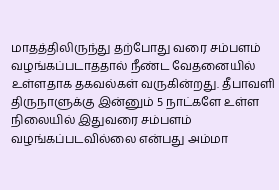மாதத்திலிருந்து தற்போது வரை சம்பளம் வழங்கப்படாததால் நீண்ட வேதனையில் உள்ளதாக தகவல்கள் வருகின்றது. தீபாவளி திருநாளுக்கு இன்னும் 5 நாட்களே உள்ள நிலையில் இதுவரை சம்பளம் வழங்கப்படவில்லை என்பது அம்மா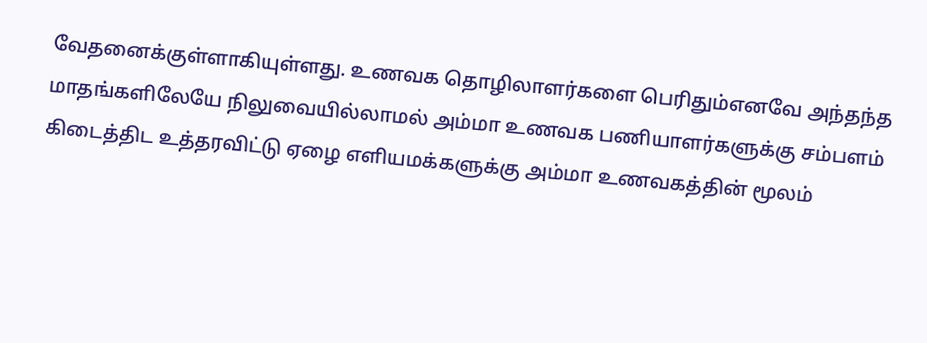வேதனைக்குள்ளாகியுள்ளது. உணவக தொழிலாளர்களை பெரிதும்எனவே அந்தந்த மாதங்களிலேயே நிலுவையில்லாமல் அம்மா உணவக பணியாளர்களுக்கு சம்பளம் கிடைத்திட உத்தரவிட்டு ஏழை எளியமக்களுக்கு அம்மா உணவகத்தின் மூலம்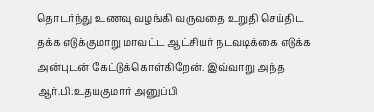தொடர்ந்து உணவு வழங்கி வருவதை உறுதி செய்திட தக்க எடுக்குமாறு மாவட்ட ஆட்சியர் நடவடிக்கை எடுக்க அன்புடன் கேட்டுக்கொள்கிறேன். இவ்வாறு அந்த ஆர்.பி.உதயகுமார் அனுப்பி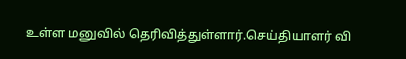உள்ள மனுவில் தெரிவித்துள்ளார்.செய்தியாளர் வி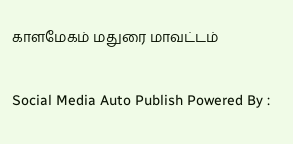காளமேகம் மதுரை மாவட்டம்

Social Media Auto Publish Powered By :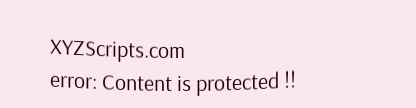XYZScripts.com
error: Content is protected !!